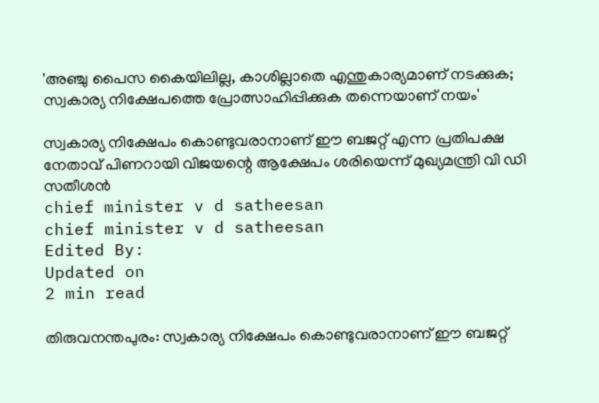'അഞ്ചു പൈസ കൈയിലില്ല, കാശില്ലാതെ എന്തുകാര്യമാണ് നടക്കുക; സ്വകാര്യ നിക്ഷേപത്തെ പ്രോത്സാഹിപ്പിക്കുക തന്നെയാണ് നയം'

സ്വകാര്യ നിക്ഷേപം കൊണ്ടുവരാനാണ് ഈ ബജറ്റ് എന്ന പ്രതിപക്ഷ നേതാവ് പിണറായി വിജയന്റെ ആക്ഷേപം ശരിയെന്ന് മുഖ്യമന്ത്രി വി ഡി സതീശന്‍
chief minister v d satheesan
chief minister v d satheesan
Edited By:
Updated on
2 min read

തിരുവനന്തപുരം: സ്വകാര്യ നിക്ഷേപം കൊണ്ടുവരാനാണ് ഈ ബജറ്റ്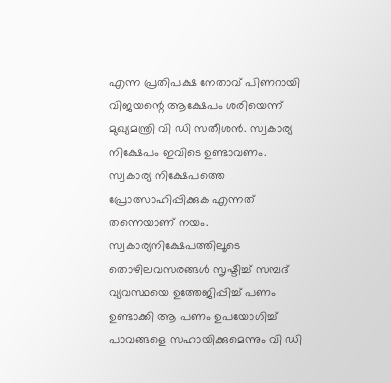എന്ന പ്രതിപക്ഷ നേതാവ് പിണറായി വിജയന്റെ ആക്ഷേപം ശരിയെന്ന് മുഖ്യമന്ത്രി വി ഡി സതീശന്‍. സ്വകാര്യ നിക്ഷേപം ഇവിടെ ഉണ്ടാവണം. സ്വകാര്യ നിക്ഷേപത്തെ പ്രോത്സാഹിപ്പിക്കുക എന്നത് തന്നെയാണ് നയം. സ്വകാര്യനിക്ഷേപത്തിലൂടെ തൊഴിലവസരങ്ങള്‍ സൃഷ്ടിച്ച് സമ്പദ് വ്യവസ്ഥയെ ഉത്തേജിപ്പിച്ച് പണം ഉണ്ടാക്കി ആ പണം ഉപയോഗിച്ച് പാവങ്ങളെ സഹായിക്കുമെന്നും വി ഡി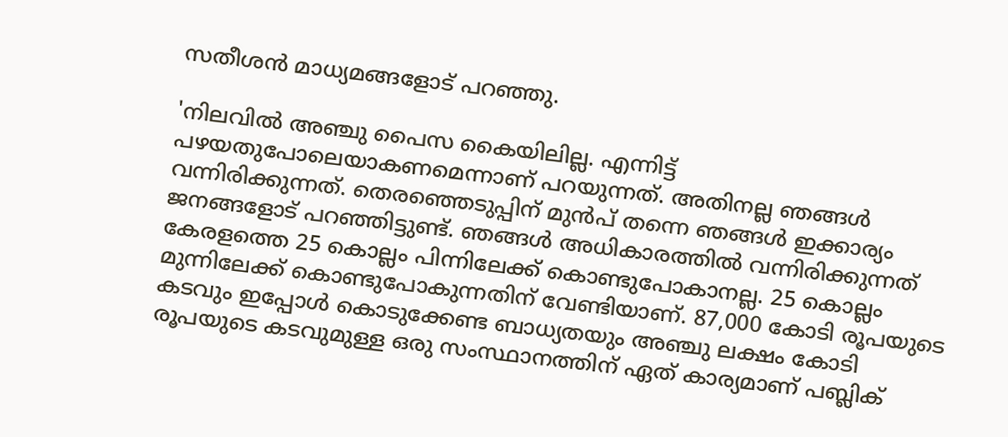സതീശന്‍ മാധ്യമങ്ങളോട് പറഞ്ഞു.

'നിലവില്‍ അഞ്ചു പൈസ കൈയിലില്ല. എന്നിട്ട് പഴയതുപോലെയാകണമെന്നാണ് പറയുന്നത്. അതിനല്ല ഞങ്ങള്‍ വന്നിരിക്കുന്നത്. തെരഞ്ഞെടുപ്പിന് മുന്‍പ് തന്നെ ഞങ്ങള്‍ ഇക്കാര്യം ജനങ്ങളോട് പറഞ്ഞിട്ടുണ്ട്. ഞങ്ങള്‍ അധികാരത്തില്‍ വന്നിരിക്കുന്നത് കേരളത്തെ 25 കൊല്ലം പിന്നിലേക്ക് കൊണ്ടുപോകാനല്ല. 25 കൊല്ലം മുന്നിലേക്ക് കൊണ്ടുപോകുന്നതിന് വേണ്ടിയാണ്. 87,000 കോടി രൂപയുടെ കടവും ഇപ്പോള്‍ കൊടുക്കേണ്ട ബാധ്യതയും അഞ്ചു ലക്ഷം കോടി രൂപയുടെ കടവുമുള്ള ഒരു സംസ്ഥാനത്തിന് ഏത് കാര്യമാണ് പബ്ലിക്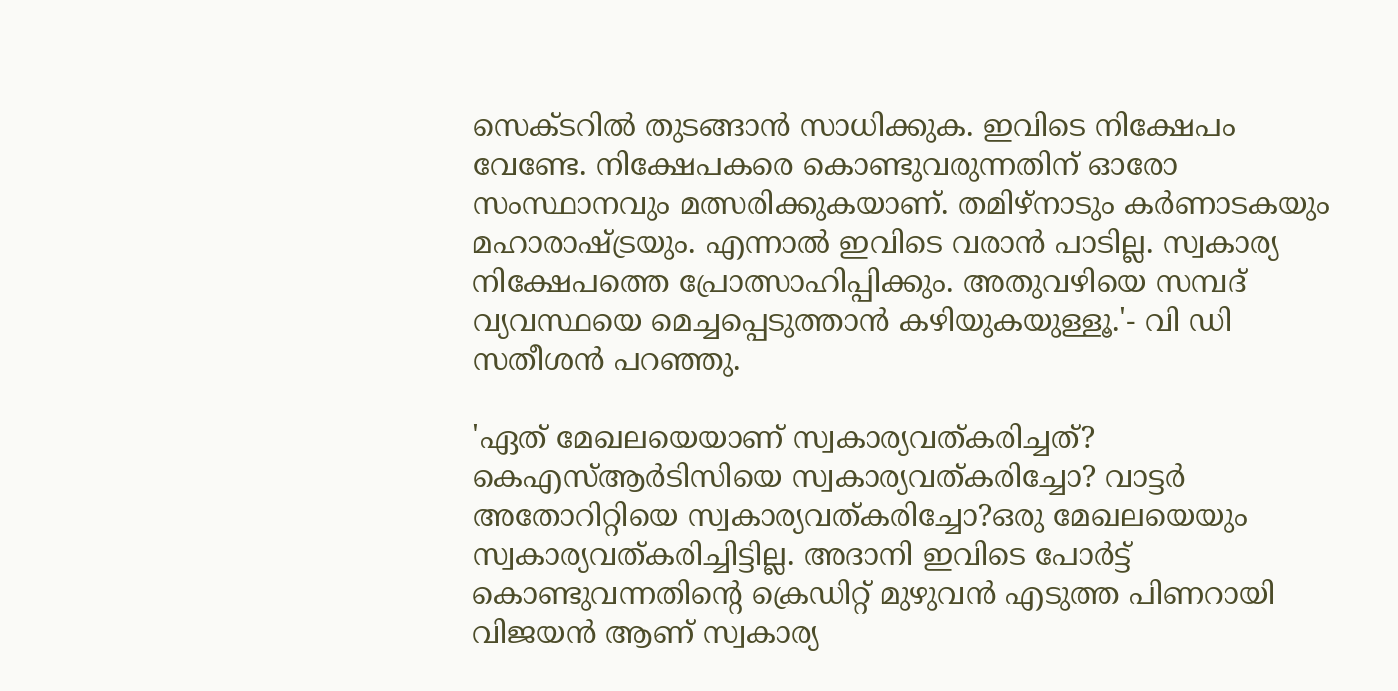സെക്ടറില്‍ തുടങ്ങാന്‍ സാധിക്കുക. ഇവിടെ നിക്ഷേപം വേണ്ടേ. നിക്ഷേപകരെ കൊണ്ടുവരുന്നതിന് ഓരോ സംസ്ഥാനവും മത്സരിക്കുകയാണ്. തമിഴ്‌നാടും കര്‍ണാടകയും മഹാരാഷ്ട്രയും. എന്നാല്‍ ഇവിടെ വരാന്‍ പാടില്ല. സ്വകാര്യ നിക്ഷേപത്തെ പ്രോത്സാഹിപ്പിക്കും. അതുവഴിയെ സമ്പദ് വ്യവസ്ഥയെ മെച്ചപ്പെടുത്താന്‍ കഴിയുകയുള്ളൂ.'- വി ഡി സതീശന്‍ പറഞ്ഞു.

'ഏത് മേഖലയെയാണ് സ്വകാര്യവത്കരിച്ചത്? കെഎസ്ആര്‍ടിസിയെ സ്വകാര്യവത്കരിച്ചോ? വാട്ടര്‍ അതോറിറ്റിയെ സ്വകാര്യവത്കരിച്ചോ?ഒരു മേഖലയെയും സ്വകാര്യവത്കരിച്ചിട്ടില്ല. അദാനി ഇവിടെ പോര്‍ട്ട് കൊണ്ടുവന്നതിന്റെ ക്രെഡിറ്റ് മുഴുവന്‍ എടുത്ത പിണറായി വിജയന്‍ ആണ് സ്വകാര്യ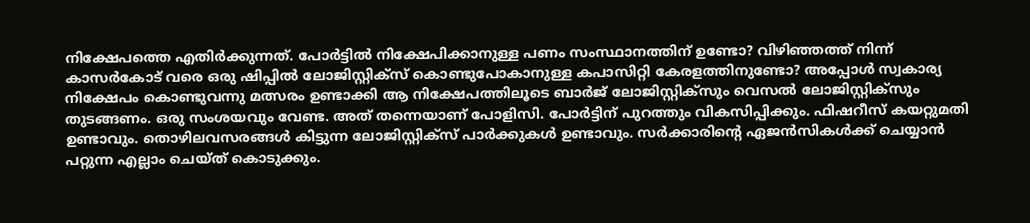നിക്ഷേപത്തെ എതിര്‍ക്കുന്നത്. പോര്‍ട്ടില്‍ നിക്ഷേപിക്കാനുള്ള പണം സംസ്ഥാനത്തിന് ഉണ്ടോ? വിഴിഞ്ഞത്ത് നിന്ന് കാസര്‍കോട് വരെ ഒരു ഷിപ്പില്‍ ലോജിസ്റ്റിക്‌സ് കൊണ്ടുപോകാനുള്ള കപാസിറ്റി കേരളത്തിനുണ്ടോ? അപ്പോള്‍ സ്വകാര്യ നിക്ഷേപം കൊണ്ടുവന്നു മത്സരം ഉണ്ടാക്കി ആ നിക്ഷേപത്തിലൂടെ ബാര്‍ജ് ലോജിസ്റ്റിക്‌സും വെസല്‍ ലോജിസ്റ്റിക്‌സും തുടങ്ങണം. ഒരു സംശയവും വേണ്ട. അത് തന്നെയാണ് പോളിസി. പോര്‍ട്ടിന് പുറത്തും വികസിപ്പിക്കും. ഫിഷറീസ് കയറ്റുമതി ഉണ്ടാവും. തൊഴിലവസരങ്ങള്‍ കിട്ടുന്ന ലോജിസ്റ്റിക്‌സ് പാര്‍ക്കുകള്‍ ഉണ്ടാവും. സര്‍ക്കാരിന്റെ ഏജന്‍സികള്‍ക്ക് ചെയ്യാന്‍ പറ്റുന്ന എല്ലാം ചെയ്ത് കൊടുക്കും.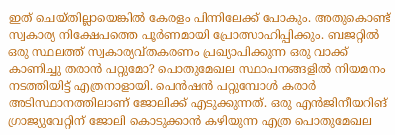ഇത് ചെയ്തില്ലായെങ്കില്‍ കേരളം പിന്നിലേക്ക് പോകും. അതുകൊണ്ട് സ്വകാര്യ നിക്ഷേപത്തെ പൂര്‍ണമായി പ്രോത്സാഹിപ്പിക്കും. ബജറ്റില്‍ ഒരു സ്ഥലത്ത് സ്വകാര്യവ്തകരണം പ്രഖ്യാപിക്കുന്ന ഒരു വാക്ക് കാണിച്ചു തരാന്‍ പറ്റുമോ? പൊതുമേഖല സ്ഥാപനങ്ങളില്‍ നിയമനം നടത്തിയിട്ട് എത്രനാളായി. പെന്‍ഷന്‍ പറ്റുമ്പോള്‍ കരാര്‍ അടിസ്ഥാനത്തിലാണ് ജോലിക്ക് എടുക്കുന്നത്. ഒരു എന്‍ജിനീയറിങ് ഗ്രാജ്യുവേറ്റിന് ജോലി കൊടുക്കാന്‍ കഴിയുന്ന എത്ര പൊതുമേഖല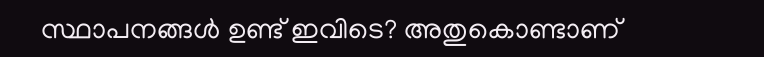സ്ഥാപനങ്ങള്‍ ഉണ്ട് ഇവിടെ? അതുകൊണ്ടാണ്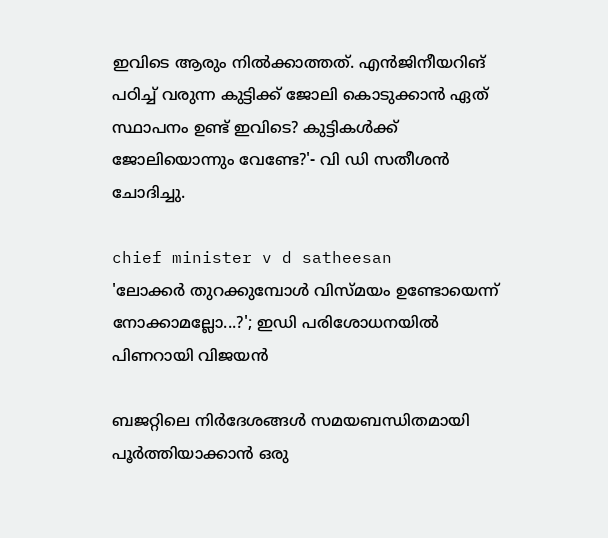ഇവിടെ ആരും നില്‍ക്കാത്തത്. എന്‍ജിനീയറിങ് പഠിച്ച് വരുന്ന കുട്ടിക്ക് ജോലി കൊടുക്കാന്‍ ഏത് സ്ഥാപനം ഉണ്ട് ഇവിടെ? കുട്ടികള്‍ക്ക് ജോലിയൊന്നും വേണ്ടേ?'- വി ഡി സതീശന്‍ ചോദിച്ചു.

chief minister v d satheesan
'ലോക്കര്‍ തുറക്കുമ്പോള്‍ വിസ്മയം ഉണ്ടോയെന്ന് നോക്കാമല്ലോ...?'; ഇഡി പരിശോധനയില്‍ പിണറായി വിജയന്‍

ബജറ്റിലെ നിര്‍ദേശങ്ങള്‍ സമയബന്ധിതമായി പൂര്‍ത്തിയാക്കാന്‍ ഒരു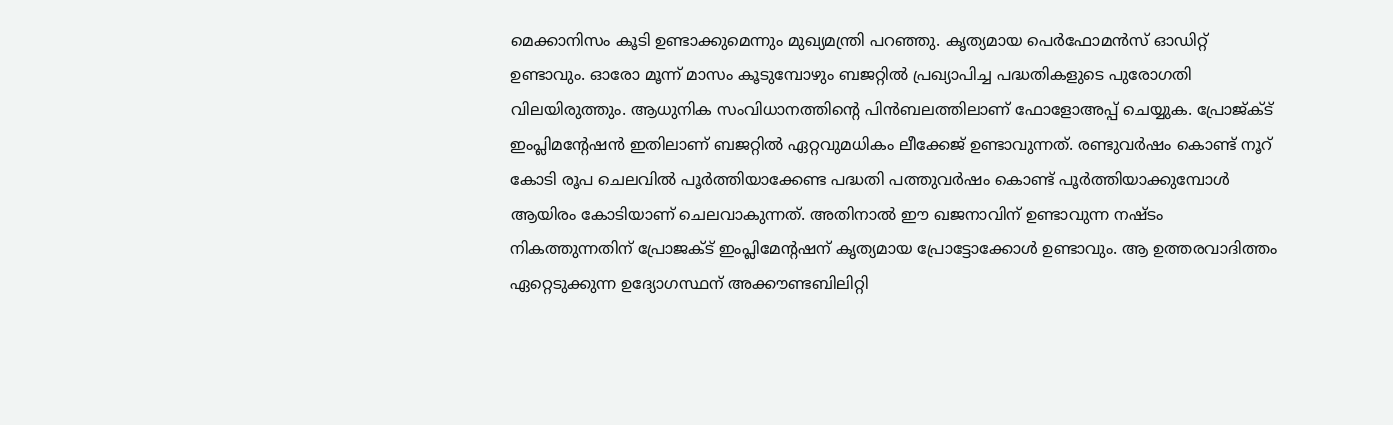മെക്കാനിസം കൂടി ഉണ്ടാക്കുമെന്നും മുഖ്യമന്ത്രി പറഞ്ഞു. കൃത്യമായ പെര്‍ഫോമന്‍സ് ഓഡിറ്റ് ഉണ്ടാവും. ഓരോ മൂന്ന് മാസം കൂടുമ്പോഴും ബജറ്റില്‍ പ്രഖ്യാപിച്ച പദ്ധതികളുടെ പുരോഗതി വിലയിരുത്തും. ആധുനിക സംവിധാനത്തിന്റെ പിന്‍ബലത്തിലാണ് ഫോളോഅപ്പ് ചെയ്യുക. പ്രോജ്ക്ട് ഇംപ്ലിമന്റേഷന്‍ ഇതിലാണ് ബജറ്റില്‍ ഏറ്റവുമധികം ലീക്കേജ് ഉണ്ടാവുന്നത്. രണ്ടുവര്‍ഷം കൊണ്ട് നൂറ് കോടി രൂപ ചെലവില്‍ പൂര്‍ത്തിയാക്കേണ്ട പദ്ധതി പത്തുവര്‍ഷം കൊണ്ട് പൂര്‍ത്തിയാക്കുമ്പോള്‍ ആയിരം കോടിയാണ് ചെലവാകുന്നത്. അതിനാല്‍ ഈ ഖജനാവിന് ഉണ്ടാവുന്ന നഷ്ടം നികത്തുന്നതിന് പ്രോജക്ട് ഇംപ്ലിമേന്റഷന് കൃത്യമായ പ്രോട്ടോക്കോള്‍ ഉണ്ടാവും. ആ ഉത്തരവാദിത്തം ഏറ്റെടുക്കുന്ന ഉദ്യോഗസ്ഥന് അക്കൗണ്ടബിലിറ്റി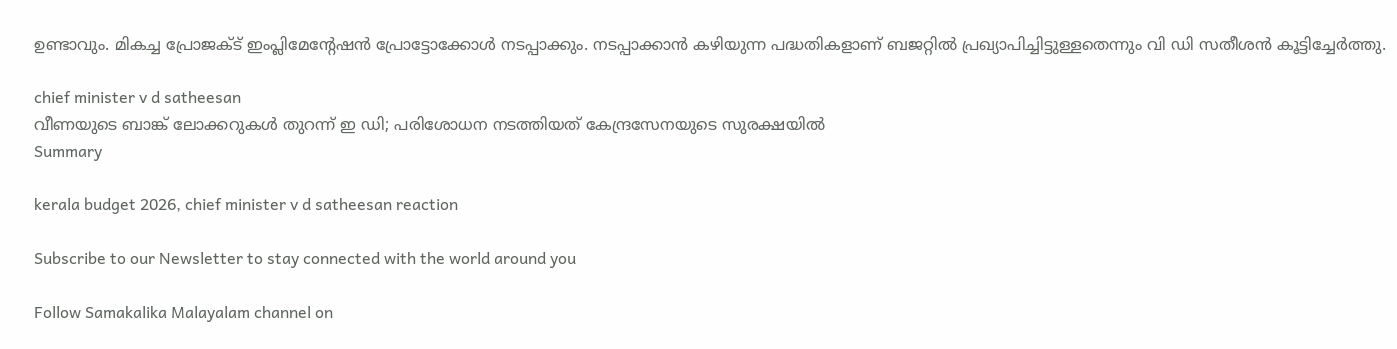ഉണ്ടാവും. മികച്ച പ്രോജക്ട് ഇംപ്ലിമേന്റേഷന്‍ പ്രോട്ടോക്കോള്‍ നടപ്പാക്കും. നടപ്പാക്കാന്‍ കഴിയുന്ന പദ്ധതികളാണ് ബജറ്റില്‍ പ്രഖ്യാപിച്ചിട്ടുള്ളതെന്നും വി ഡി സതീശന്‍ കൂട്ടിച്ചേര്‍ത്തു.

chief minister v d satheesan
വീണയുടെ ബാങ്ക് ലോക്കറുകള്‍ തുറന്ന് ഇ ഡി; പരിശോധന നടത്തിയത് കേന്ദ്രസേനയുടെ സുരക്ഷയിൽ
Summary

kerala budget 2026, chief minister v d satheesan reaction

Subscribe to our Newsletter to stay connected with the world around you

Follow Samakalika Malayalam channel on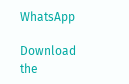WhatsApp

Download the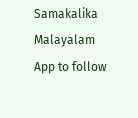Samakalika Malayalam App to follow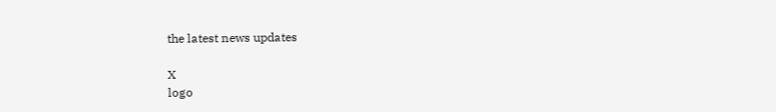the latest news updates

X
logo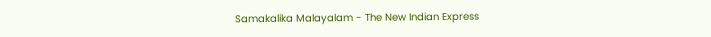Samakalika Malayalam - The New Indian Express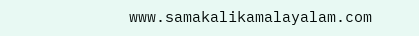www.samakalikamalayalam.com